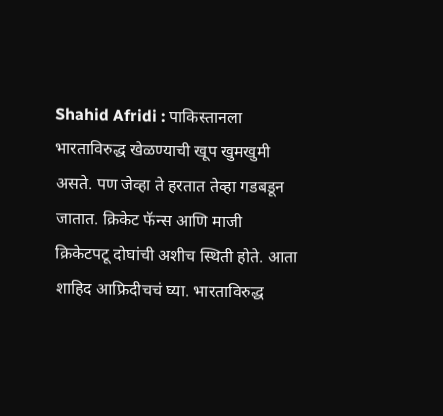Shahid Afridi : पाकिस्तानला भारताविरुद्ध खेळण्याची खूप खुमखुमी असते. पण जेव्हा ते हरतात तेव्हा गडबडून जातात. क्रिकेट फॅन्स आणि माजी क्रिकेटपटू दोघांची अशीच स्थिती होते. आता शाहिद आफ्रिदीचचं घ्या. भारताविरुद्ध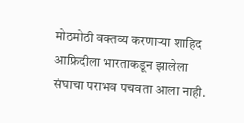मोठमोठी वक्तव्य करणाऱ्या शाहिद आफ्रिदीला भारताकडून झालेला संघाचा पराभव पचवता आला नाही.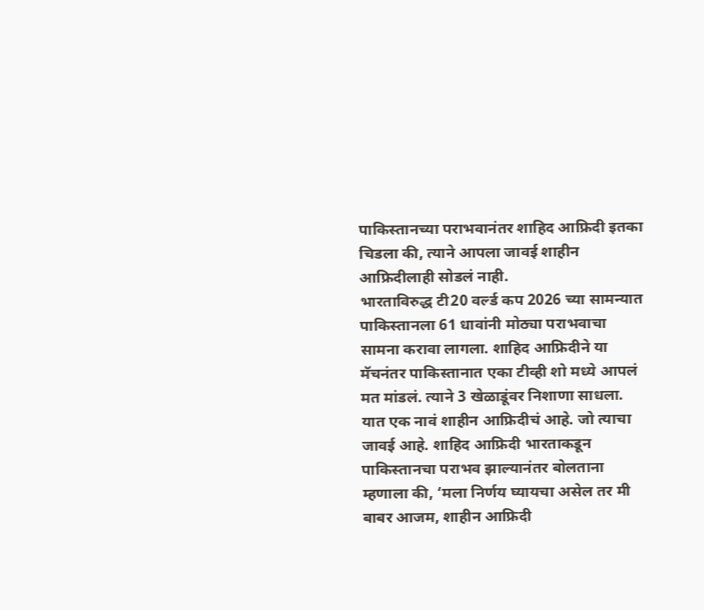पाकिस्तानच्या पराभवानंतर शाहिद आफ्रिदी इतका चिडला की, त्याने आपला जावई शाहीन आफ्रिदीलाही सोडलं नाही.
भारताविरुद्ध टी20 वर्ल्ड कप 2026 च्या सामन्यात पाकिस्तानला 61 धावांनी मोठ्या पराभवाचा सामना करावा लागला. शाहिद आफ्रिदीने या मॅचनंतर पाकिस्तानात एका टीव्ही शो मध्ये आपलं मत मांडलं. त्याने 3 खेळाडूंवर निशाणा साधला. यात एक नावं शाहीन आफ्रिदीचं आहे. जो त्याचा जावई आहे. शाहिद आफ्रिदी भारताकडून पाकिस्तानचा पराभव झाल्यानंतर बोलताना म्हणाला की, ‘मला निर्णय घ्यायचा असेल तर मी बाबर आजम, शाहीन आफ्रिदी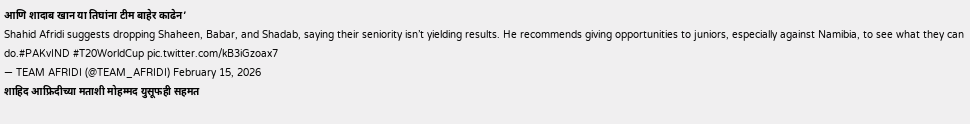आणि शादाब खान या तिघांना टीम बाहेर काढेन’
Shahid Afridi suggests dropping Shaheen, Babar, and Shadab, saying their seniority isn’t yielding results. He recommends giving opportunities to juniors, especially against Namibia, to see what they can do.#PAKvIND #T20WorldCup pic.twitter.com/kB3iGzoax7
— TEAM AFRIDI (@TEAM_AFRIDI) February 15, 2026
शाहिद आफ्रिदीच्या मताशी मोहम्मद युसूफही सहमत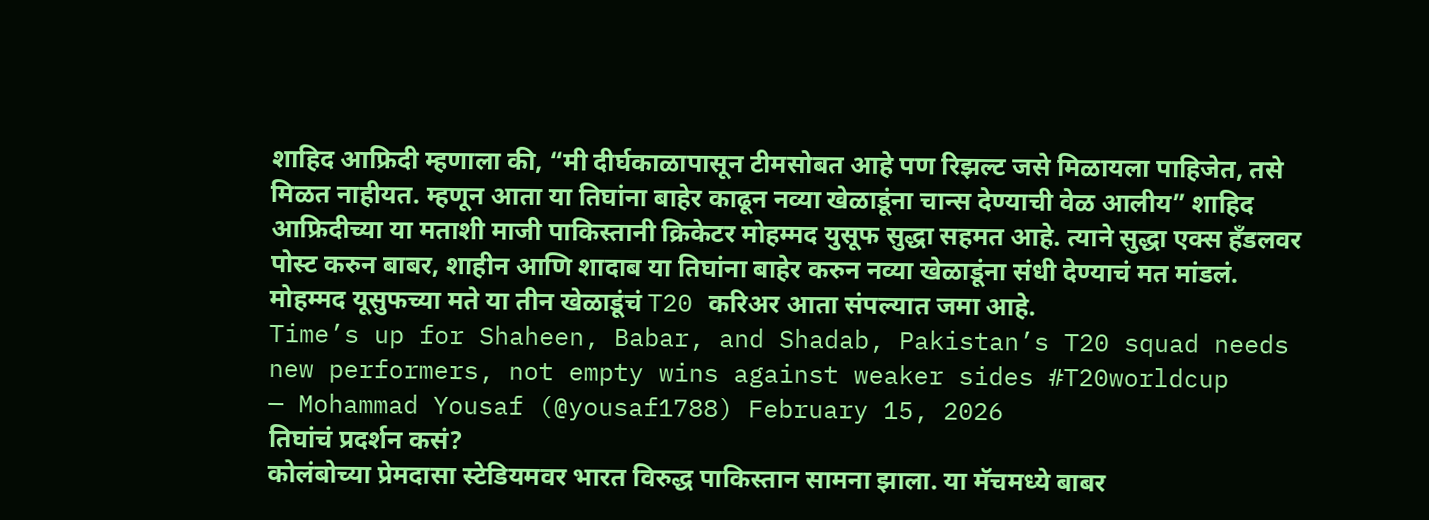शाहिद आफ्रिदी म्हणाला की, “मी दीर्घकाळापासून टीमसोबत आहे पण रिझल्ट जसे मिळायला पाहिजेत, तसे मिळत नाहीयत. म्हणून आता या तिघांना बाहेर काढून नव्या खेळाडूंना चान्स देण्याची वेळ आलीय” शाहिद आफ्रिदीच्या या मताशी माजी पाकिस्तानी क्रिकेटर मोहम्मद युसूफ सुद्धा सहमत आहे. त्याने सुद्धा एक्स हँडलवर पोस्ट करुन बाबर, शाहीन आणि शादाब या तिघांना बाहेर करुन नव्या खेळाडूंना संधी देण्याचं मत मांडलं. मोहम्मद यूसुफच्या मते या तीन खेळाडूंचं T20 करिअर आता संपल्यात जमा आहे.
Time’s up for Shaheen, Babar, and Shadab, Pakistan’s T20 squad needs new performers, not empty wins against weaker sides #T20worldcup
— Mohammad Yousaf (@yousaf1788) February 15, 2026
तिघांचं प्रदर्शन कसं?
कोलंबोच्या प्रेमदासा स्टेडियमवर भारत विरुद्ध पाकिस्तान सामना झाला. या मॅचमध्ये बाबर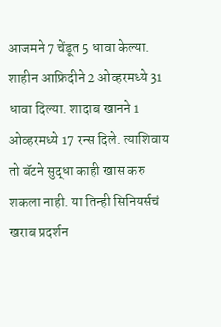आजमने 7 चेंडूत 5 धावा केल्या. शाहीन आफ्रिदीने 2 ओव्हरमध्ये 31 धावा दिल्या. शादाब खानने 1 ओव्हरमध्ये 17 रन्स दिले. त्याशिवाय तो बॅटने सुद्धा काही खास करु शकला नाही. या तिन्ही सिनियर्सचं खराब प्रदर्शन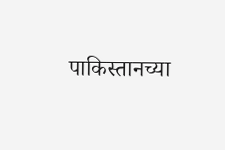पाकिस्तानच्या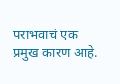पराभवाचं एक प्रमुख कारण आहे.